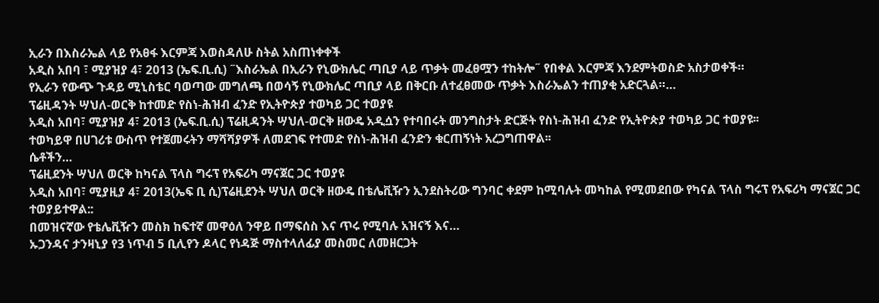ኢራን በእስራኤል ላይ የአፀፋ እርምጃ እወስዳለሁ ስትል አስጠነቀቀች
አዲስ አበባ ፣ ሚያዝያ 4፣ 2013 (ኤፍ.ቢ.ሲ) ˝እስራኤል በኢራን የኒውክሌር ጣቢያ ላይ ጥቃት መፈፀሟን ተከትሎ˝ የበቀል እርምጃ እንደምትወስድ አስታወቀች።
የኢራን የውጭ ጉዳይ ሚኒስቴር ባወጣው መግለጫ በወሳኝ የኒውክሌር ጣቢያ ላይ በቅርቡ ለተፈፀመው ጥቃት እስራኤልን ተጠያቂ አድርጓል።…
ፕሬዚዳንት ሣህለ-ወርቅ ከተመድ የስነ-ሕዝብ ፈንድ የኢትዮጵያ ተወካይ ጋር ተወያዩ
አዲስ አበባ፣ ሚያዝያ 4፣ 2013 (ኤፍ.ቢ.ሲ) ፕሬዚዳንት ሣህለ-ወርቅ ዘውዴ አዲሷን የተባበሩት መንግስታት ድርጅት የስነ-ሕዝብ ፈንድ የኢትዮጵያ ተወካይ ጋር ተወያዩ፡፡
ተወካይዋ በሀገሪቱ ውስጥ የተጀመሩትን ማሻሻያዎች ለመደገፍ የተመድ የስነ-ሕዝብ ፈንድን ቁርጠኝነት አረጋግጠዋል፡፡
ሴቶችን…
ፕሬዚደንት ሣህለ ወርቅ ከካናል ፕላስ ግሩፕ የአፍሪካ ማናጀር ጋር ተወያዩ
አዲስ አበባ፣ ሚያዚያ 4፣ 2013(ኤፍ ቢ ሲ)ፕሬዚደንት ሣህለ ወርቅ ዘውዴ በቴሌቪዥን ኢንደስትሪው ግንባር ቀደም ከሚባሉት መካከል የሚመደበው የካናል ፕላስ ግሩፕ የአፍሪካ ማናጀር ጋር ተወያይተዋል::
በመዝናኛው የቴሌቪዥን መስክ ከፍተኛ መዋዕለ ንዋይ በማፍሰስ እና ጥሩ የሚባሉ አዝናኝ እና…
ኡጋንዳና ታንዛኒያ የ3 ነጥብ 5 ቢሊየን ዶላር የነዳጅ ማስተላለፊያ መስመር ለመዘርጋት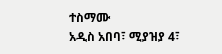ተስማሙ
አዲስ አበባ፣ ሚያዝያ 4፣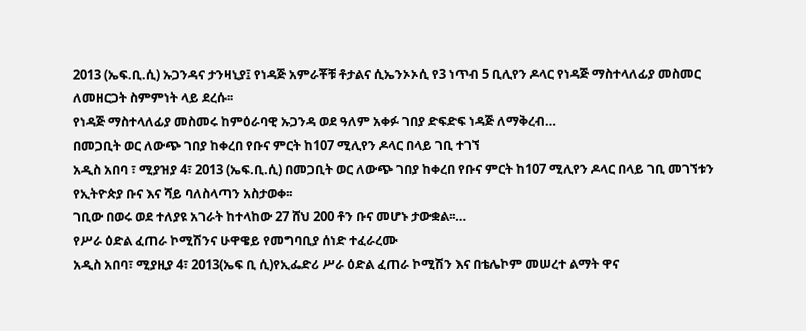2013 (ኤፍ.ቢ.ሲ) ኡጋንዳና ታንዛኒያ፤ የነዳጅ አምራቾቹ ቶታልና ሲኤንኦኦሲ የ3 ነጥብ 5 ቢሊየን ዶላር የነዳጅ ማስተላለፊያ መስመር ለመዘርጋት ስምምነት ላይ ደረሱ፡፡
የነዳጅ ማስተላለፊያ መስመሩ ከምዕራባዊ ኡጋንዳ ወደ ዓለም አቀፉ ገበያ ድፍድፍ ነዳጅ ለማቅረብ…
በመጋቢት ወር ለውጭ ገበያ ከቀረበ የቡና ምርት ከ107 ሚሊየን ዶላር በላይ ገቢ ተገኘ
አዲስ አበባ ፣ ሚያዝያ 4፣ 2013 (ኤፍ.ቢ.ሲ) በመጋቢት ወር ለውጭ ገበያ ከቀረበ የቡና ምርት ከ107 ሚሊየን ዶላር በላይ ገቢ መገኘቱን የኢትዮጵያ ቡና እና ሻይ ባለስላጣን አስታወቀ፡፡
ገቢው በወሩ ወደ ተለያዩ አገራት ከተላከው 27 ሸህ 200 ቶን ቡና መሆኑ ታውቋል፡፡…
የሥራ ዕድል ፈጠራ ኮሚሽንና ሁዋዌይ የመግባቢያ ሰነድ ተፈራረሙ
አዲስ አበባ፣ ሚያዚያ 4፣ 2013(ኤፍ ቢ ሲ)የኢፌድሪ ሥራ ዕድል ፈጠራ ኮሚሽን እና በቴሌኮም መሠረተ ልማት ዋና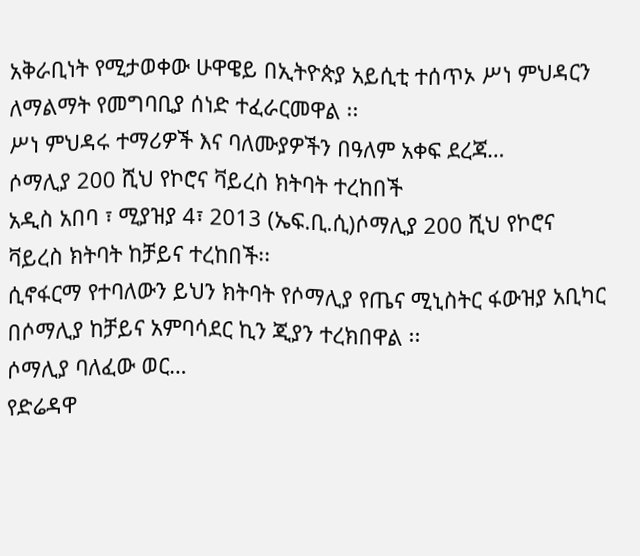አቅራቢነት የሚታወቀው ሁዋዌይ በኢትዮጵያ አይሲቲ ተሰጥኦ ሥነ ምህዳርን ለማልማት የመግባቢያ ሰነድ ተፈራርመዋል ፡፡
ሥነ ምህዳሩ ተማሪዎች እና ባለሙያዎችን በዓለም አቀፍ ደረጃ…
ሶማሊያ 200 ሺህ የኮሮና ቫይረስ ክትባት ተረከበች
አዲስ አበባ ፣ ሚያዝያ 4፣ 2013 (ኤፍ.ቢ.ሲ)ሶማሊያ 200 ሺህ የኮሮና ቫይረስ ክትባት ከቻይና ተረከበች፡፡
ሲኖፋርማ የተባለውን ይህን ክትባት የሶማሊያ የጤና ሚኒስትር ፋውዝያ አቢካር በሶማሊያ ከቻይና አምባሳደር ኪን ጂያን ተረክበዋል ፡፡
ሶማሊያ ባለፈው ወር…
የድሬዳዋ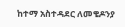ከተማ አስተዳደር ለመቄዶንያ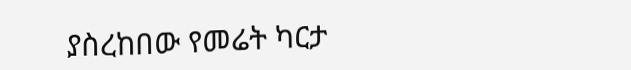ያስረከበው የመሬት ካርታ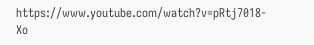https://www.youtube.com/watch?v=pRtj7018-Xo